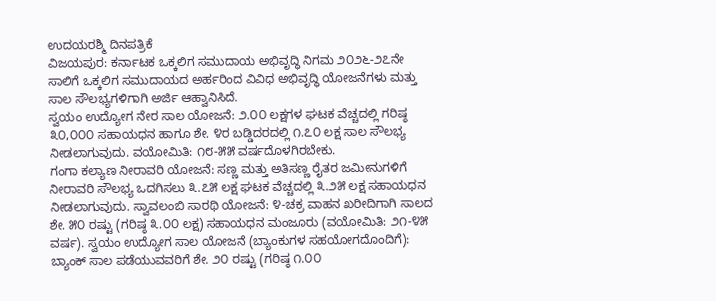ಉದಯರಶ್ಮಿ ದಿನಪತ್ರಿಕೆ
ವಿಜಯಪುರ: ಕರ್ನಾಟಕ ಒಕ್ಕಲಿಗ ಸಮುದಾಯ ಅಭಿವೃದ್ಧಿ ನಿಗಮ ೨೦೨೬-೨೭ನೇ ಸಾಲಿಗೆ ಒಕ್ಕಲಿಗ ಸಮುದಾಯದ ಅರ್ಹರಿಂದ ವಿವಿಧ ಅಭಿವೃದ್ಧಿ ಯೋಜನೆಗಳು ಮತ್ತು ಸಾಲ ಸೌಲಭ್ಯಗಳಿಗಾಗಿ ಅರ್ಜಿ ಆಹ್ವಾನಿಸಿದೆ.
ಸ್ವಯಂ ಉದ್ಯೋಗ ನೇರ ಸಾಲ ಯೋಜನೆ: ೨.೦೦ ಲಕ್ಷಗಳ ಘಟಕ ವೆಚ್ಚದಲ್ಲಿ ಗರಿಷ್ಠ ೩೦,೦೦೦ ಸಹಾಯಧನ ಹಾಗೂ ಶೇ. ೪ರ ಬಡ್ಡಿದರದಲ್ಲಿ ೧.೭೦ ಲಕ್ಷ ಸಾಲ ಸೌಲಭ್ಯ ನೀಡಲಾಗುವುದು. ವಯೋಮಿತಿ: ೧೮-೫೫ ವರ್ಷದೊಳಗಿರಬೇಕು.
ಗಂಗಾ ಕಲ್ಯಾಣ ನೀರಾವರಿ ಯೋಜನೆ: ಸಣ್ಣ ಮತ್ತು ಅತಿಸಣ್ಣ ರೈತರ ಜಮೀನುಗಳಿಗೆ ನೀರಾವರಿ ಸೌಲಭ್ಯ ಒದಗಿಸಲು ೩.೭೫ ಲಕ್ಷ ಘಟಕ ವೆಚ್ಚದಲ್ಲಿ ೩.೨೫ ಲಕ್ಷ ಸಹಾಯಧನ ನೀಡಲಾಗುವುದು. ಸ್ವಾವಲಂಬಿ ಸಾರಥಿ ಯೋಜನೆ: ೪-ಚಕ್ರ ವಾಹನ ಖರೀದಿಗಾಗಿ ಸಾಲದ ಶೇ. ೫೦ ರಷ್ಟು (ಗರಿಷ್ಠ ೩.೦೦ ಲಕ್ಷ) ಸಹಾಯಧನ ಮಂಜೂರು (ವಯೋಮಿತಿ: ೨೧-೪೫ ವರ್ಷ). ಸ್ವಯಂ ಉದ್ಯೋಗ ಸಾಲ ಯೋಜನೆ (ಬ್ಯಾಂಕುಗಳ ಸಹಯೋಗದೊಂದಿಗೆ): ಬ್ಯಾಂಕ್ ಸಾಲ ಪಡೆಯುವವರಿಗೆ ಶೇ. ೨೦ ರಷ್ಟು (ಗರಿಷ್ಠ ೧.೦೦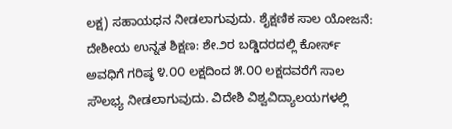ಲಕ್ಷ) ಸಹಾಯಧನ ನೀಡಲಾಗುವುದು. ಶೈಕ್ಷಣಿಕ ಸಾಲ ಯೋಜನೆ: ದೇಶೀಯ ಉನ್ನತ ಶಿಕ್ಷಣ: ಶೇ.೨ರ ಬಡ್ಡಿದರದಲ್ಲಿ ಕೋರ್ಸ್ ಅವಧಿಗೆ ಗರಿಷ್ಠ ೪.೦೦ ಲಕ್ಷದಿಂದ ೫.೦೦ ಲಕ್ಷದವರೆಗೆ ಸಾಲ ಸೌಲಭ್ಯ ನೀಡಲಾಗುವುದು. ವಿದೇಶಿ ವಿಶ್ವವಿದ್ಯಾಲಯಗಳಲ್ಲಿ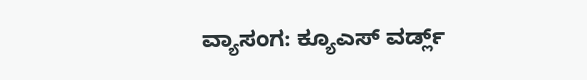ವ್ಯಾಸಂಗ: ಕ್ಯೂಎಸ್ ವರ್ಡ್ಲ್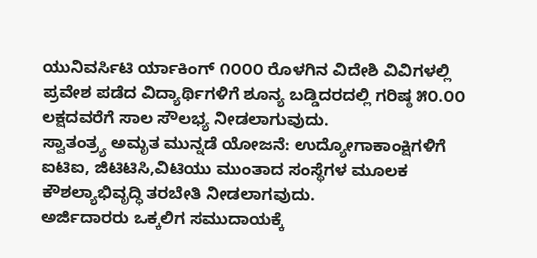ಯುನಿವರ್ಸಿಟಿ ರ್ಯಾಕಿಂಗ್ ೧೦೦೦ ರೊಳಗಿನ ವಿದೇಶಿ ವಿವಿಗಳಲ್ಲಿ ಪ್ರವೇಶ ಪಡೆದ ವಿದ್ಯಾರ್ಥಿಗಳಿಗೆ ಶೂನ್ಯ ಬಡ್ಡಿದರದಲ್ಲಿ ಗರಿಷ್ಠ ೫೦.೦೦ ಲಕ್ಷದವರೆಗೆ ಸಾಲ ಸೌಲಭ್ಯ ನೀಡಲಾಗುವುದು.
ಸ್ವಾತಂತ್ರ್ಯ ಅಮೃತ ಮುನ್ನಡೆ ಯೋಜನೆ: ಉದ್ಯೋಗಾಕಾಂಕ್ಷಿಗಳಿಗೆ ಐಟಿಐ, ಜಿಟಿಟಿಸಿ,ವಿಟಿಯು ಮುಂತಾದ ಸಂಸ್ಥೆಗಳ ಮೂಲಕ ಕೌಶಲ್ಯಾಭಿವೃದ್ಧಿ ತರಬೇತಿ ನೀಡಲಾಗವುದು.
ಅರ್ಜಿದಾರರು ಒಕ್ಕಲಿಗ ಸಮುದಾಯಕ್ಕೆ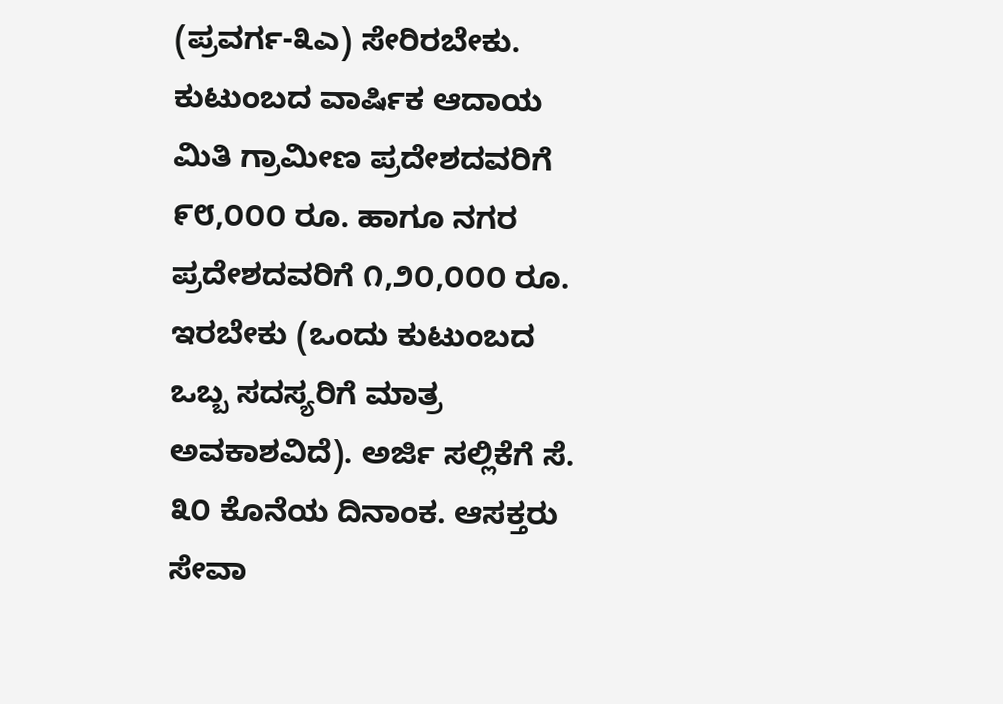(ಪ್ರವರ್ಗ-೩ಎ) ಸೇರಿರಬೇಕು. ಕುಟುಂಬದ ವಾರ್ಷಿಕ ಆದಾಯ ಮಿತಿ ಗ್ರಾಮೀಣ ಪ್ರದೇಶದವರಿಗೆ ೯೮,೦೦೦ ರೂ. ಹಾಗೂ ನಗರ ಪ್ರದೇಶದವರಿಗೆ ೧,೨೦,೦೦೦ ರೂ. ಇರಬೇಕು (ಒಂದು ಕುಟುಂಬದ ಒಬ್ಬ ಸದಸ್ಯರಿಗೆ ಮಾತ್ರ ಅವಕಾಶವಿದೆ). ಅರ್ಜಿ ಸಲ್ಲಿಕೆಗೆ ಸೆ. ೩೦ ಕೊನೆಯ ದಿನಾಂಕ. ಆಸಕ್ತರು ಸೇವಾ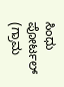ಸಿಂಧು ಪೋರ್ಟಲ್ (ಗ್ರಾಮ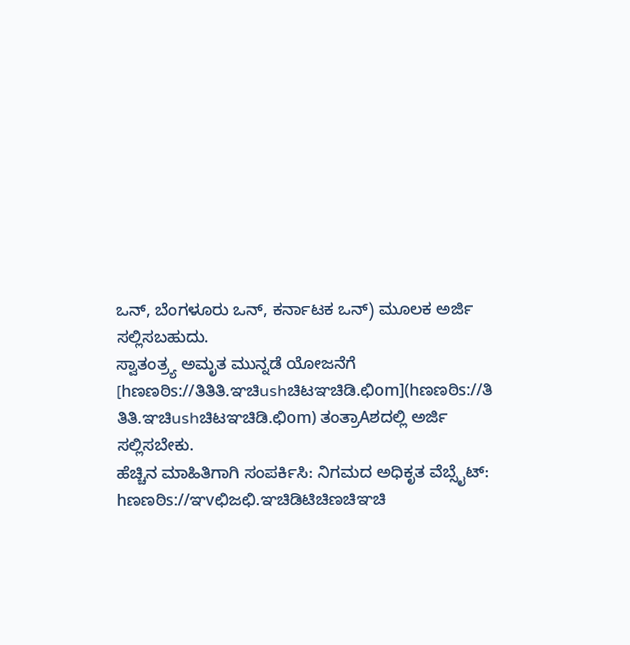ಒನ್, ಬೆಂಗಳೂರು ಒನ್, ಕರ್ನಾಟಕ ಒನ್) ಮೂಲಕ ಅರ್ಜಿ ಸಲ್ಲಿಸಬಹುದು.
ಸ್ವಾತಂತ್ರ್ಯ ಅಮೃತ ಮುನ್ನಡೆ ಯೋಜನೆಗೆ [hಣಣಠಿs://ತಿತಿತಿ.ಞಚಿushಚಿಟಞಚಿಡಿ.ಛಿom](hಣಣಠಿs://ತಿ
ತಿತಿ.ಞಚಿushಚಿಟಞಚಿಡಿ.ಛಿom) ತಂತ್ರಾAಶದಲ್ಲಿ ಅರ್ಜಿ ಸಲ್ಲಿಸಬೇಕು.
ಹೆಚ್ಚಿನ ಮಾಹಿತಿಗಾಗಿ ಸಂಪರ್ಕಿಸಿ: ನಿಗಮದ ಅಧಿಕೃತ ವೆಬ್ಸೈಟ್: hಣಣಠಿs://ಞvಛಿಜಛಿ.ಞಚಿಡಿಟಿಚಿಣಚಿಞಚಿ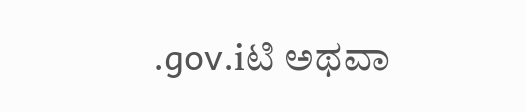.gov.iಟಿ ಅಥವಾ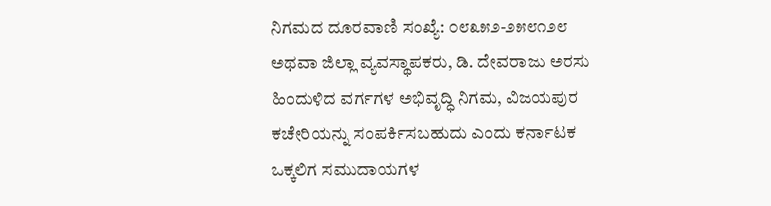ನಿಗಮದ ದೂರವಾಣಿ ಸಂಖ್ಯೆ: ೦೮೩೫೨-೨೫೮೧೨೮ ಅಥವಾ ಜಿಲ್ಲಾ ವ್ಯವಸ್ಥಾಪಕರು, ಡಿ. ದೇವರಾಜು ಅರಸು ಹಿಂದುಳಿದ ವರ್ಗಗಳ ಅಭಿವೃದ್ಧಿ ನಿಗಮ, ವಿಜಯಪುರ ಕಚೇರಿಯನ್ನು ಸಂಪರ್ಕಿಸಬಹುದು ಎಂದು ಕರ್ನಾಟಕ ಒಕ್ಕಲಿಗ ಸಮುದಾಯಗಳ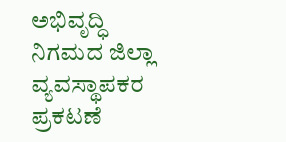ಅಭಿವೃದ್ಧಿ ನಿಗಮದ ಜಿಲ್ಲಾ ವ್ಯವಸ್ಥಾಪಕರ ಪ್ರಕಟಣೆ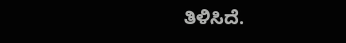ತಿಳಿಸಿದೆ.